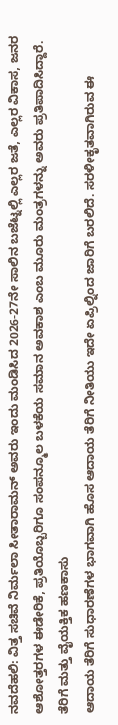ನವದೆಹಲಿ: ವಿತ್ತ ಸಚಿವೆ ನಿರ್ಮಲಾ ಸೀತಾರಾಮನ್ ಅವರು ಇಂದು ಮಂಡಿಸಿದ 2026-27ನೇ ಸಾಲಿನ ಬಜೆಟ್ನಲ್ಲಿ ಎಲ್ಲರ ಜತೆ, ಎಲ್ಲರ ವಿಕಾಸ, ಜನರ ಆಶೋತ್ತರಗಳ ಈಡೇರಿಕೆ, ಪ್ರತಿಯೊಬ್ಬರಿಗೂ ಸಂಪನ್ಮೂಲ ಬಳಕೆಯ ಸಮಾನ ಅವಕಾಶ ಎಂಬ ಮೂರು ಮಂತ್ರಗಳನ್ನು ಅವರು ಪ್ರತಿಪಾದಿಸಿದ್ದಾರೆ.
ತೆರಿಗೆ ಮತ್ತು ವೈಯಕ್ತಿಕ ಹಣಕಾಸು
ಆದಾಯ ತೆರಿಗೆ ಸುಧಾರಣೆಗಳ ಭಾಗವಾಗಿ ಹೊಸ ಆದಾಯ ತೆರಿಗೆ ನೀತಿಯು ಇದೇ ಏಪ್ರಿಲ್ನಿಂದ ಜಾರಿಗೆ ಬರಲಿದೆ. ಸರಳೀಕೃತವಾಗಿರುವ ಈ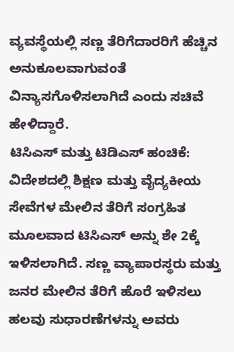ವ್ಯವಸ್ಥೆಯಲ್ಲಿ ಸಣ್ಣ ತೆರಿಗೆದಾರರಿಗೆ ಹೆಚ್ಚಿನ ಅನುಕೂಲವಾಗುವಂತೆ ವಿನ್ಯಾಸಗೊಳಿಸಲಾಗಿದೆ ಎಂದು ಸಚಿವೆ ಹೇಳಿದ್ದಾರೆ.
ಟಿಸಿಎಸ್ ಮತ್ತು ಟಿಡಿಎಸ್ ಹಂಚಿಕೆ: ವಿದೇಶದಲ್ಲಿ ಶಿಕ್ಷಣ ಮತ್ತು ವೈದ್ಯಕೀಯ ಸೇವೆಗಳ ಮೇಲಿನ ತೆರಿಗೆ ಸಂಗ್ರಹಿತ ಮೂಲವಾದ ಟಿಸಿಎಸ್ ಅನ್ನು ಶೇ 2ಕ್ಕೆ ಇಳಿಸಲಾಗಿದೆ. ಸಣ್ಣ ವ್ಯಾಪಾರಸ್ಥರು ಮತ್ತು ಜನರ ಮೇಲಿನ ತೆರಿಗೆ ಹೊರೆ ಇಳಿಸಲು ಹಲವು ಸುಧಾರಣೆಗಳನ್ನು ಅವರು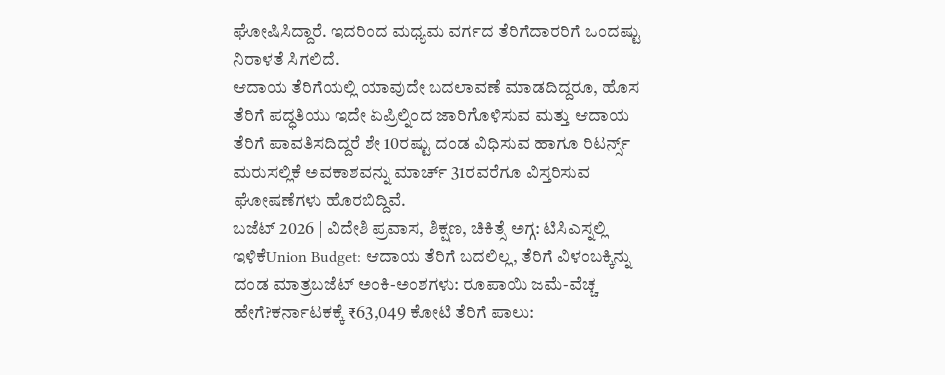ಘೋಷಿಸಿದ್ದಾರೆ. ಇದರಿಂದ ಮಧ್ಯಮ ವರ್ಗದ ತೆರಿಗೆದಾರರಿಗೆ ಒಂದಷ್ಟು ನಿರಾಳತೆ ಸಿಗಲಿದೆ.
ಆದಾಯ ತೆರಿಗೆಯಲ್ಲಿ ಯಾವುದೇ ಬದಲಾವಣೆ ಮಾಡದಿದ್ದರೂ, ಹೊಸ ತೆರಿಗೆ ಪದ್ಧತಿಯು ಇದೇ ಏಪ್ರಿಲ್ನಿಂದ ಜಾರಿಗೊಳಿಸುವ ಮತ್ತು ಆದಾಯ ತೆರಿಗೆ ಪಾವತಿಸದಿದ್ದರೆ ಶೇ 10ರಷ್ಟು ದಂಡ ವಿಧಿಸುವ ಹಾಗೂ ರಿಟರ್ನ್ಸ್ ಮರುಸಲ್ಲಿಕೆ ಅವಕಾಶವನ್ನು ಮಾರ್ಚ್ 31ರವರೆಗೂ ವಿಸ್ತರಿಸುವ ಘೋಷಣೆಗಳು ಹೊರಬಿದ್ದಿವೆ.
ಬಜೆಟ್ 2026 | ವಿದೇಶಿ ಪ್ರವಾಸ, ಶಿಕ್ಷಣ, ಚಿಕಿತ್ಸೆ ಅಗ್ಗ: ಟಿಸಿಎಸ್ನಲ್ಲಿ ಇಳಿಕೆUnion Budget: ಆದಾಯ ತೆರಿಗೆ ಬದಲಿಲ್ಲ, ತೆರಿಗೆ ವಿಳಂಬಕ್ಕಿನ್ನು ದಂಡ ಮಾತ್ರಬಜೆಟ್ ಅಂಕಿ-ಅಂಶಗಳು: ರೂಪಾಯಿ ಜಮೆ-ವೆಚ್ಚ ಹೇಗೆ?ಕರ್ನಾಟಕಕ್ಕೆ ₹63,049 ಕೋಟಿ ತೆರಿಗೆ ಪಾಲು: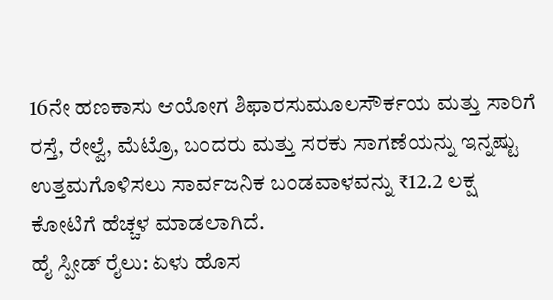16ನೇ ಹಣಕಾಸು ಆಯೋಗ ಶಿಫಾರಸುಮೂಲಸೌರ್ಕಯ ಮತ್ತು ಸಾರಿಗೆ
ರಸ್ತೆ, ರೇಲ್ವೆ, ಮೆಟ್ರೊ, ಬಂದರು ಮತ್ತು ಸರಕು ಸಾಗಣೆಯನ್ನು ಇನ್ನಷ್ಟು ಉತ್ತಮಗೊಳಿಸಲು ಸಾರ್ವಜನಿಕ ಬಂಡವಾಳವನ್ನು ₹12.2 ಲಕ್ಷ ಕೋಟಿಗೆ ಹೆಚ್ಚಳ ಮಾಡಲಾಗಿದೆ.
ಹೈ ಸ್ಪೀಡ್ ರೈಲು: ಏಳು ಹೊಸ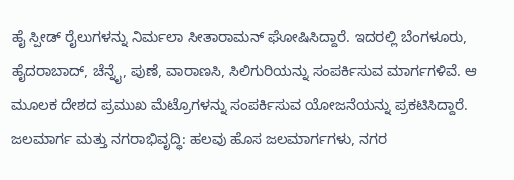ಹೈ ಸ್ಪೀಡ್ ರೈಲುಗಳನ್ನು ನಿರ್ಮಲಾ ಸೀತಾರಾಮನ್ ಘೋಷಿಸಿದ್ದಾರೆ. ಇದರಲ್ಲಿ ಬೆಂಗಳೂರು, ಹೈದರಾಬಾದ್, ಚೆನ್ನೈ, ಪುಣೆ, ವಾರಾಣಸಿ, ಸಿಲಿಗುರಿಯನ್ನು ಸಂಪರ್ಕಿಸುವ ಮಾರ್ಗಗಳಿವೆ. ಆ ಮೂಲಕ ದೇಶದ ಪ್ರಮುಖ ಮೆಟ್ರೊಗಳನ್ನು ಸಂಪರ್ಕಿಸುವ ಯೋಜನೆಯನ್ನು ಪ್ರಕಟಿಸಿದ್ದಾರೆ.
ಜಲಮಾರ್ಗ ಮತ್ತು ನಗರಾಭಿವೃದ್ಧಿ: ಹಲವು ಹೊಸ ಜಲಮಾರ್ಗಗಳು, ನಗರ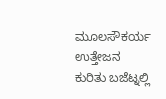ಮೂಲಸೌಕರ್ಯ ಉತ್ತೇಜನ ಕುರಿತು ಬಜೆಟ್ನಲ್ಲಿ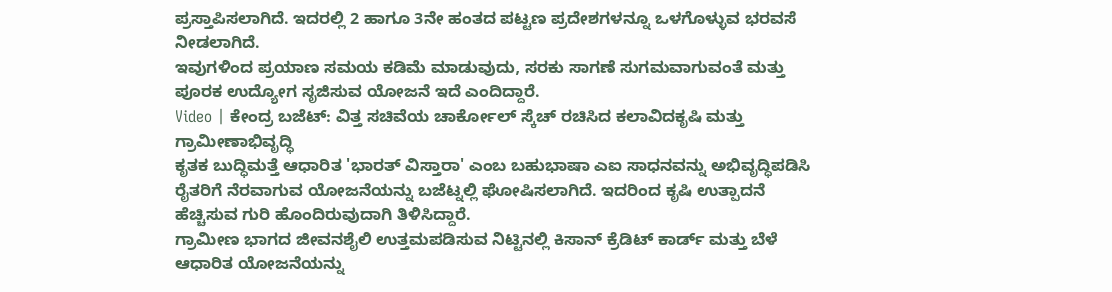ಪ್ರಸ್ತಾಪಿಸಲಾಗಿದೆ. ಇದರಲ್ಲಿ 2 ಹಾಗೂ 3ನೇ ಹಂತದ ಪಟ್ಟಣ ಪ್ರದೇಶಗಳನ್ನೂ ಒಳಗೊಳ್ಳುವ ಭರವಸೆ ನೀಡಲಾಗಿದೆ.
ಇವುಗಳಿಂದ ಪ್ರಯಾಣ ಸಮಯ ಕಡಿಮೆ ಮಾಡುವುದು, ಸರಕು ಸಾಗಣೆ ಸುಗಮವಾಗುವಂತೆ ಮತ್ತು ಪೂರಕ ಉದ್ಯೋಗ ಸೃಜಿಸುವ ಯೋಜನೆ ಇದೆ ಎಂದಿದ್ದಾರೆ.
Video | ಕೇಂದ್ರ ಬಜೆಟ್: ವಿತ್ತ ಸಚಿವೆಯ ಚಾರ್ಕೋಲ್ ಸ್ಕೆಚ್ ರಚಿಸಿದ ಕಲಾವಿದಕೃಷಿ ಮತ್ತು ಗ್ರಾಮೀಣಾಭಿವೃದ್ಧಿ
ಕೃತಕ ಬುದ್ಧಿಮತ್ತೆ ಆಧಾರಿತ 'ಭಾರತ್ ವಿಸ್ತಾರಾ' ಎಂಬ ಬಹುಭಾಷಾ ಎಐ ಸಾಧನವನ್ನು ಅಭಿವೃದ್ಧಿಪಡಿಸಿ ರೈತರಿಗೆ ನೆರವಾಗುವ ಯೋಜನೆಯನ್ನು ಬಜೆಟ್ನಲ್ಲಿ ಘೋಷಿಸಲಾಗಿದೆ. ಇದರಿಂದ ಕೃಷಿ ಉತ್ಪಾದನೆ ಹೆಚ್ಚಿಸುವ ಗುರಿ ಹೊಂದಿರುವುದಾಗಿ ತಿಳಿಸಿದ್ದಾರೆ.
ಗ್ರಾಮೀಣ ಭಾಗದ ಜೀವನಶೈಲಿ ಉತ್ತಮಪಡಿಸುವ ನಿಟ್ಟಿನಲ್ಲಿ ಕಿಸಾನ್ ಕ್ರೆಡಿಟ್ ಕಾರ್ಡ್ ಮತ್ತು ಬೆಳೆ ಆಧಾರಿತ ಯೋಜನೆಯನ್ನು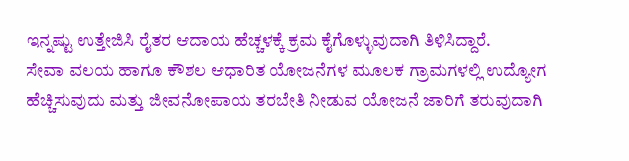ಇನ್ನಷ್ಟು ಉತ್ತೇಜಿಸಿ ರೈತರ ಆದಾಯ ಹೆಚ್ಚಳಕ್ಕೆ ಕ್ರಮ ಕೈಗೊಳ್ಳುವುದಾಗಿ ತಿಳಿಸಿದ್ದಾರೆ.
ಸೇವಾ ವಲಯ ಹಾಗೂ ಕೌಶಲ ಆಧಾರಿತ ಯೋಜನೆಗಳ ಮೂಲಕ ಗ್ರಾಮಗಳಲ್ಲಿ ಉದ್ಯೋಗ ಹೆಚ್ಚಿಸುವುದು ಮತ್ತು ಜೀವನೋಪಾಯ ತರಬೇತಿ ನೀಡುವ ಯೋಜನೆ ಜಾರಿಗೆ ತರುವುದಾಗಿ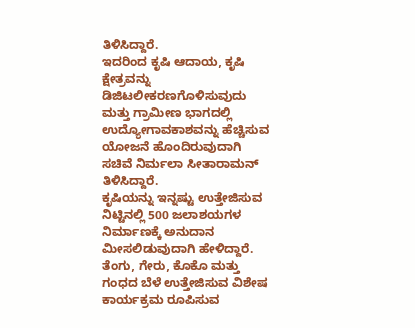ತಿಳಿಸಿದ್ದಾರೆ.
ಇದರಿಂದ ಕೃಷಿ ಆದಾಯ, ಕೃಷಿ ಕ್ಷೇತ್ರವನ್ನು ಡಿಜಿಟಲೀಕರಣಗೊಳಿಸುವುದು ಮತ್ತು ಗ್ರಾಮೀಣ ಭಾಗದಲ್ಲಿ ಉದ್ಯೋಗಾವಕಾಶವನ್ನು ಹೆಚ್ಚಿಸುವ ಯೋಜನೆ ಹೊಂದಿರುವುದಾಗಿ ಸಚಿವೆ ನಿರ್ಮಲಾ ಸೀತಾರಾಮನ್ ತಿಳಿಸಿದ್ದಾರೆ.
ಕೃಷಿಯನ್ನು ಇನ್ನಷ್ಟು ಉತ್ತೇಜಿಸುವ ನಿಟ್ಟಿನಲ್ಲಿ 500 ಜಲಾಶಯಗಳ ನಿರ್ಮಾಣಕ್ಕೆ ಅನುದಾನ ಮೀಸಲಿಡುವುದಾಗಿ ಹೇಳಿದ್ದಾರೆ. ತೆಂಗು, ಗೇರು, ಕೊಕೊ ಮತ್ತು ಗಂಧದ ಬೆಳೆ ಉತ್ತೇಜಿಸುವ ವಿಶೇಷ ಕಾರ್ಯಕ್ರಮ ರೂಪಿಸುವ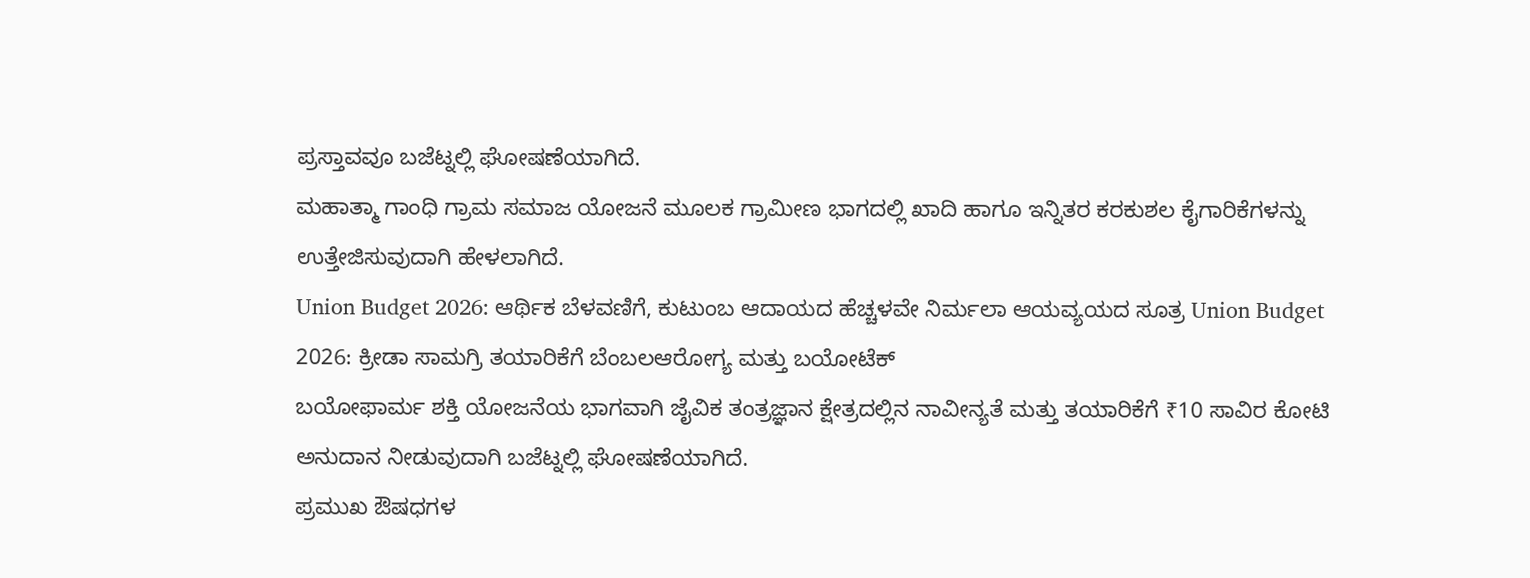ಪ್ರಸ್ತಾವವೂ ಬಜೆಟ್ನಲ್ಲಿ ಘೋಷಣೆಯಾಗಿದೆ.
ಮಹಾತ್ಮಾ ಗಾಂಧಿ ಗ್ರಾಮ ಸಮಾಜ ಯೋಜನೆ ಮೂಲಕ ಗ್ರಾಮೀಣ ಭಾಗದಲ್ಲಿ ಖಾದಿ ಹಾಗೂ ಇನ್ನಿತರ ಕರಕುಶಲ ಕೈಗಾರಿಕೆಗಳನ್ನು ಉತ್ತೇಜಿಸುವುದಾಗಿ ಹೇಳಲಾಗಿದೆ.
Union Budget 2026: ಆರ್ಥಿಕ ಬೆಳವಣಿಗೆ, ಕುಟುಂಬ ಆದಾಯದ ಹೆಚ್ಚಳವೇ ನಿರ್ಮಲಾ ಆಯವ್ಯಯದ ಸೂತ್ರ Union Budget 2026: ಕ್ರೀಡಾ ಸಾಮಗ್ರಿ ತಯಾರಿಕೆಗೆ ಬೆಂಬಲಆರೋಗ್ಯ ಮತ್ತು ಬಯೋಟೆಕ್
ಬಯೋಫಾರ್ಮ ಶಕ್ತಿ ಯೋಜನೆಯ ಭಾಗವಾಗಿ ಜೈವಿಕ ತಂತ್ರಜ್ಞಾನ ಕ್ಷೇತ್ರದಲ್ಲಿನ ನಾವೀನ್ಯತೆ ಮತ್ತು ತಯಾರಿಕೆಗೆ ₹10 ಸಾವಿರ ಕೋಟಿ ಅನುದಾನ ನೀಡುವುದಾಗಿ ಬಜೆಟ್ನಲ್ಲಿ ಘೋಷಣೆಯಾಗಿದೆ.
ಪ್ರಮುಖ ಔಷಧಗಳ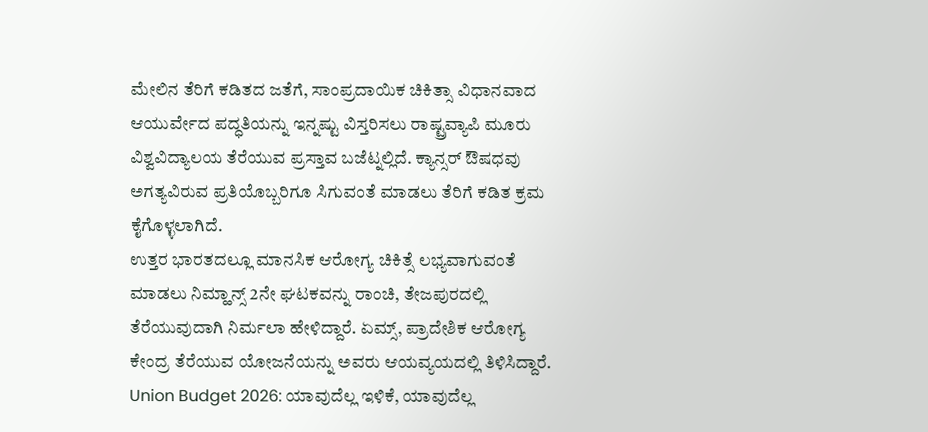ಮೇಲಿನ ತೆರಿಗೆ ಕಡಿತದ ಜತೆಗೆ, ಸಾಂಪ್ರದಾಯಿಕ ಚಿಕಿತ್ಸಾ ವಿಧಾನವಾದ ಆಯುರ್ವೇದ ಪದ್ಧತಿಯನ್ನು ಇನ್ನಷ್ಟು ವಿಸ್ತರಿಸಲು ರಾಷ್ಟ್ರವ್ಯಾಪಿ ಮೂರು ವಿಶ್ವವಿದ್ಯಾಲಯ ತೆರೆಯುವ ಪ್ರಸ್ತಾವ ಬಜೆಟ್ನಲ್ಲಿದೆ. ಕ್ಯಾನ್ಸರ್ ಔಷಧವು ಅಗತ್ಯವಿರುವ ಪ್ರತಿಯೊಬ್ಬರಿಗೂ ಸಿಗುವಂತೆ ಮಾಡಲು ತೆರಿಗೆ ಕಡಿತ ಕ್ರಮ ಕೈಗೊಳ್ಳಲಾಗಿದೆ.
ಉತ್ತರ ಭಾರತದಲ್ಲೂ ಮಾನಸಿಕ ಆರೋಗ್ಯ ಚಿಕಿತ್ಸೆ ಲಭ್ಯವಾಗುವಂತೆ ಮಾಡಲು ನಿಮ್ಹಾನ್ಸ್ 2ನೇ ಘಟಕವನ್ನು ರಾಂಚಿ, ತೇಜಪುರದಲ್ಲಿ ತೆರೆಯುವುದಾಗಿ ನಿರ್ಮಲಾ ಹೇಳಿದ್ದಾರೆ. ಏಮ್ಸ್, ಪ್ರಾದೇಶಿಕ ಆರೋಗ್ಯ ಕೇಂದ್ರ ತೆರೆಯುವ ಯೋಜನೆಯನ್ನು ಅವರು ಆಯವ್ಯಯದಲ್ಲಿ ತಿಳಿಸಿದ್ದಾರೆ.
Union Budget 2026: ಯಾವುದೆಲ್ಲ ಇಳಿಕೆ, ಯಾವುದೆಲ್ಲ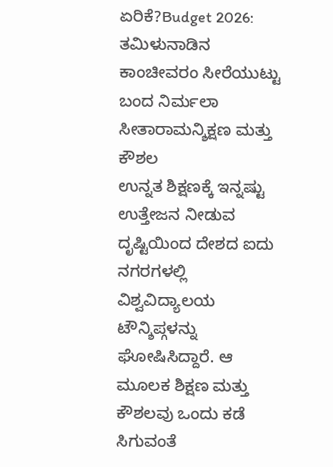ಏರಿಕೆ?Budget 2026: ತಮಿಳುನಾಡಿನ ಕಾಂಚೀವರಂ ಸೀರೆಯುಟ್ಟು ಬಂದ ನಿರ್ಮಲಾ ಸೀತಾರಾಮನ್ಶಿಕ್ಷಣ ಮತ್ತು ಕೌಶಲ
ಉನ್ನತ ಶಿಕ್ಷಣಕ್ಕೆ ಇನ್ನಷ್ಟು ಉತ್ತೇಜನ ನೀಡುವ ದೃಷ್ಟಿಯಿಂದ ದೇಶದ ಐದು ನಗರಗಳಲ್ಲಿ ವಿಶ್ವವಿದ್ಯಾಲಯ ಟೌನ್ಶಿಪ್ಗಳನ್ನು ಘೋಷಿಸಿದ್ದಾರೆ. ಆ ಮೂಲಕ ಶಿಕ್ಷಣ ಮತ್ತು ಕೌಶಲವು ಒಂದು ಕಡೆ ಸಿಗುವಂತೆ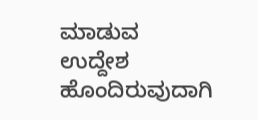ಮಾಡುವ ಉದ್ದೇಶ ಹೊಂದಿರುವುದಾಗಿ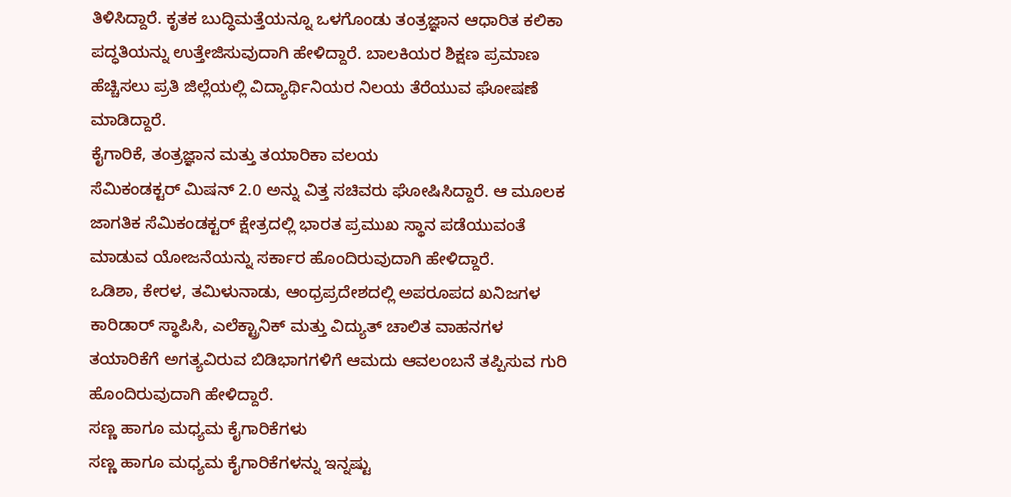ತಿಳಿಸಿದ್ದಾರೆ. ಕೃತಕ ಬುದ್ಧಿಮತ್ತೆಯನ್ನೂ ಒಳಗೊಂಡು ತಂತ್ರಜ್ಞಾನ ಆಧಾರಿತ ಕಲಿಕಾ ಪದ್ಧತಿಯನ್ನು ಉತ್ತೇಜಿಸುವುದಾಗಿ ಹೇಳಿದ್ದಾರೆ. ಬಾಲಕಿಯರ ಶಿಕ್ಷಣ ಪ್ರಮಾಣ ಹೆಚ್ಚಿಸಲು ಪ್ರತಿ ಜಿಲ್ಲೆಯಲ್ಲಿ ವಿದ್ಯಾರ್ಥಿನಿಯರ ನಿಲಯ ತೆರೆಯುವ ಘೋಷಣೆ ಮಾಡಿದ್ದಾರೆ.
ಕೈಗಾರಿಕೆ, ತಂತ್ರಜ್ಞಾನ ಮತ್ತು ತಯಾರಿಕಾ ವಲಯ
ಸೆಮಿಕಂಡಕ್ಟರ್ ಮಿಷನ್ 2.0 ಅನ್ನು ವಿತ್ತ ಸಚಿವರು ಘೋಷಿಸಿದ್ದಾರೆ. ಆ ಮೂಲಕ ಜಾಗತಿಕ ಸೆಮಿಕಂಡಕ್ಟರ್ ಕ್ಷೇತ್ರದಲ್ಲಿ ಭಾರತ ಪ್ರಮುಖ ಸ್ಥಾನ ಪಡೆಯುವಂತೆ ಮಾಡುವ ಯೋಜನೆಯನ್ನು ಸರ್ಕಾರ ಹೊಂದಿರುವುದಾಗಿ ಹೇಳಿದ್ದಾರೆ.
ಒಡಿಶಾ, ಕೇರಳ, ತಮಿಳುನಾಡು, ಆಂಧ್ರಪ್ರದೇಶದಲ್ಲಿ ಅಪರೂಪದ ಖನಿಜಗಳ ಕಾರಿಡಾರ್ ಸ್ಥಾಪಿಸಿ, ಎಲೆಕ್ಟ್ರಾನಿಕ್ ಮತ್ತು ವಿದ್ಯುತ್ ಚಾಲಿತ ವಾಹನಗಳ ತಯಾರಿಕೆಗೆ ಅಗತ್ಯವಿರುವ ಬಿಡಿಭಾಗಗಳಿಗೆ ಆಮದು ಆವಲಂಬನೆ ತಪ್ಪಿಸುವ ಗುರಿ ಹೊಂದಿರುವುದಾಗಿ ಹೇಳಿದ್ದಾರೆ.
ಸಣ್ಣ ಹಾಗೂ ಮಧ್ಯಮ ಕೈಗಾರಿಕೆಗಳು
ಸಣ್ಣ ಹಾಗೂ ಮಧ್ಯಮ ಕೈಗಾರಿಕೆಗಳನ್ನು ಇನ್ನಷ್ಟು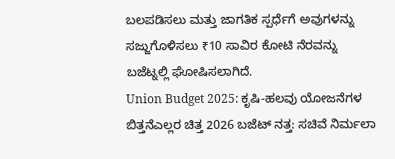ಬಲಪಡಿಸಲು ಮತ್ತು ಜಾಗತಿಕ ಸ್ಪರ್ಧೆಗೆ ಅವುಗಳನ್ನು ಸಜ್ಜುಗೊಳಿಸಲು ₹10 ಸಾವಿರ ಕೋಟಿ ನೆರವನ್ನು ಬಜೆಟ್ನಲ್ಲಿ ಘೋಷಿಸಲಾಗಿದೆ.
Union Budget 2025: ಕೃಷಿ-ಹಲವು ಯೋಜನೆಗಳ ಬಿತ್ತನೆಎಲ್ಲರ ಚಿತ್ತ 2026 ಬಜೆಟ್ ನತ್ತ: ಸಚಿವೆ ನಿರ್ಮಲಾ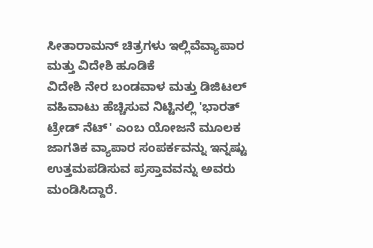ಸೀತಾರಾಮನ್ ಚಿತ್ರಗಳು ಇಲ್ಲಿವೆವ್ಯಾಪಾರ ಮತ್ತು ವಿದೇಶಿ ಹೂಡಿಕೆ
ವಿದೇಶಿ ನೇರ ಬಂಡವಾಳ ಮತ್ತು ಡಿಜಿಟಲ್ ವಹಿವಾಟು ಹೆಚ್ಚಿಸುವ ನಿಟ್ಟಿನಲ್ಲಿ 'ಭಾರತ್ ಟ್ರೇಡ್ ನೆಟ್' ಎಂಬ ಯೋಜನೆ ಮೂಲಕ ಜಾಗತಿಕ ವ್ಯಾಪಾರ ಸಂಪರ್ಕವನ್ನು ಇನ್ನಷ್ಟು ಉತ್ತಮಪಡಿಸುವ ಪ್ರಸ್ತಾವವನ್ನು ಅವರು ಮಂಡಿಸಿದ್ದಾರೆ.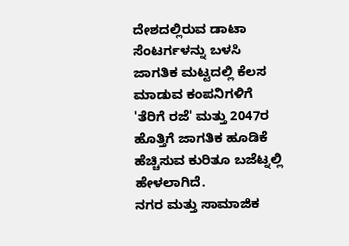ದೇಶದಲ್ಲಿರುವ ಡಾಟಾ ಸೆಂಟರ್ಗಳನ್ನು ಬಳಸಿ ಜಾಗತಿಕ ಮಟ್ಟದಲ್ಲಿ ಕೆಲಸ ಮಾಡುವ ಕಂಪನಿಗಳಿಗೆ 'ತೆರಿಗೆ ರಜೆ' ಮತ್ತು 2047ರ ಹೊತ್ತಿಗೆ ಜಾಗತಿಕ ಹೂಡಿಕೆ ಹೆಚ್ಚಿಸುವ ಕುರಿತೂ ಬಜೆಟ್ನಲ್ಲಿ ಹೇಳಲಾಗಿದೆ.
ನಗರ ಮತ್ತು ಸಾಮಾಜಿಕ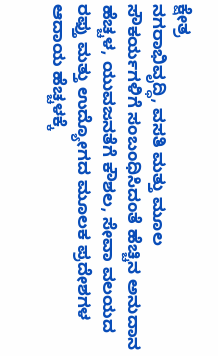ಕ್ಷೇತ್ರ
ನಗರಾಭಿವೃದ್ಧಿ, ವಸತಿ ಮತ್ತು ಮೂಲ ಸೌಕರ್ಯಗಳಿಗೆ ಸಂಬಂಧಿಸಿದಂತೆ ಹೆಚ್ಚಿನ ಅನುದಾನ ಹೆಚ್ಚಳ, ಯುವಜನತೆಗೆ ಕೌಶಲ, ಸೇವಾ ವಲಯದ ರಫ್ತು ಮತ್ತು ಉದ್ಯೋಗದ ಮೂಲಕ ಪ್ರದೇಶಗಳ ಆದಾಯ ಹೆಚ್ಚಳಕ್ಕೆ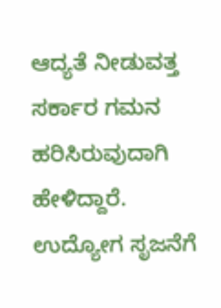ಆದ್ಯತೆ ನೀಡುವತ್ತ ಸರ್ಕಾರ ಗಮನ ಹರಿಸಿರುವುದಾಗಿ ಹೇಳಿದ್ದಾರೆ.
ಉದ್ಯೋಗ ಸೃಜನೆಗೆ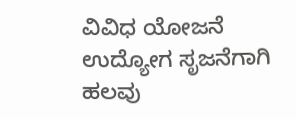ವಿವಿಧ ಯೋಜನೆ
ಉದ್ಯೋಗ ಸೃಜನೆಗಾಗಿ ಹಲವು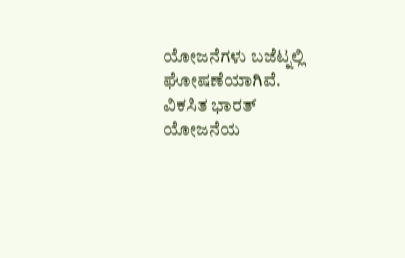ಯೋಜನೆಗಳು ಬಜೆಟ್ನಲ್ಲಿ ಘೋಷಣೆಯಾಗಿವೆ. ವಿಕಸಿತ ಭಾರತ್ ಯೋಜನೆಯ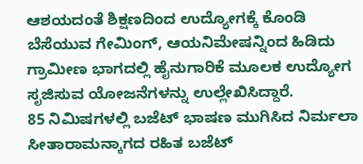ಆಶಯದಂತೆ ಶಿಕ್ಷಣದಿಂದ ಉದ್ಯೋಗಕ್ಕೆ ಕೊಂಡಿ ಬೆಸೆಯುವ ಗೇಮಿಂಗ್, ಆಯನಿಮೇಷನ್ನಿಂದ ಹಿಡಿದು ಗ್ರಾಮೀಣ ಭಾಗದಲ್ಲಿ ಹೈನುಗಾರಿಕೆ ಮೂಲಕ ಉದ್ಯೋಗ ಸೃಜಿಸುವ ಯೋಜನೆಗಳನ್ನು ಉಲ್ಲೇಖಿಸಿದ್ದಾರೆ.
85 ನಿಮಿಷಗಳಲ್ಲಿ ಬಜೆಟ್ ಭಾಷಣ ಮುಗಿಸಿದ ನಿರ್ಮಲಾ ಸೀತಾರಾಮನ್ಕಾಗದ ರಹಿತ ಬಜೆಟ್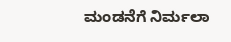ಮಂಡನೆಗೆ ನಿರ್ಮಲಾ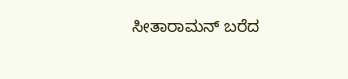ಸೀತಾರಾಮನ್ ಬರೆದ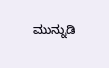ಮುನ್ನುಡಿ